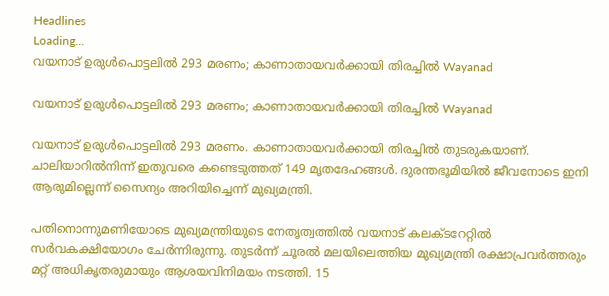Headlines
Loading...
വയനാട് ഉരുള്‍പൊട്ടലില്‍ 293 മരണം; കാണാതായവര്‍ക്കായി തിരച്ചില്‍ Wayanad

വയനാട് ഉരുള്‍പൊട്ടലില്‍ 293 മരണം; കാണാതായവര്‍ക്കായി തിരച്ചില്‍ Wayanad

വയനാട് ഉരുള്‍പൊട്ടലില്‍ 293 മരണം. കാണാതായവര്‍ക്കായി തിരച്ചില്‍ തുടരുകയാണ്. ചാലിയാറില്‍നിന്ന് ഇതുവരെ കണ്ടെടുത്തത് 149 മൃതദേഹങ്ങള്‍. ദുരന്തഭൂമിയില്‍ ജീവനോടെ ഇനി ആരുമില്ലെന്ന് സൈന്യം അറിയിച്ചെന്ന് മുഖ്യമന്ത്രി.

പതിനൊന്നുമണിയോടെ മുഖ്യമന്ത്രിയുടെ നേതൃത്വത്തില്‍ വയനാട് കലക്ടറേറ്റില്‍ സര്‍വകക്ഷിയോഗം ചേര്‍ന്നിരുന്നു. തുടര്‍ന്ന് ചൂരല്‍ മലയിലെത്തിയ മുഖ്യമന്ത്രി രക്ഷാപ്രവര്‍ത്തരും മറ്റ് അധികൃതരുമായും ആശയവിനിമയം നടത്തി. 15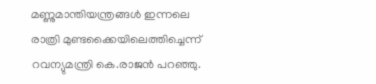മണ്ണുമാന്തിയന്ത്രങ്ങള്‍ ഇന്നലെ രാത്രി മുണ്ടക്കൈയിലെത്തിച്ചെന്ന് റവന്യുമന്ത്രി കെ.രാജന്‍ പറഞ്ഞു.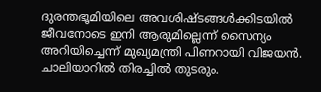ദുരന്തഭൂമിയിലെ അവശിഷ്ടങ്ങള്‍ക്കിടയില്‍ ജീവനോടെ ഇനി ആരുമില്ലെന്ന് സൈന്യം അറിയിച്ചെന്ന് മുഖ്യമന്ത്രി പിണറായി വിജയന്‍. ചാലിയാറില്‍ തിരച്ചില്‍ തുടരും.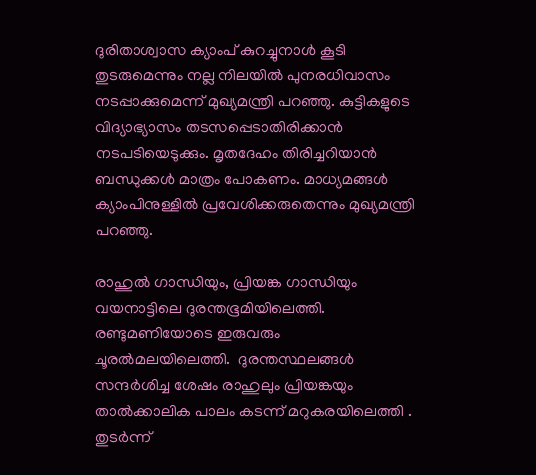ദുരിതാശ്വാസ ക്യാംപ് കുറച്ചുനാള്‍ കൂടി തുടരുമെന്നും നല്ല നിലയില്‍ പുനരധിവാസം നടപ്പാക്കുമെന്ന് മുഖ്യമന്ത്രി പറഞ്ഞു. കുട്ടികളുടെ വിദ്യാഭ്യാസം തടസപ്പെടാതിരിക്കാന്‍ നടപടിയെടുക്കും. മൃതദേഹം തിരിച്ചറിയാന്‍ ബന്ധുക്കള്‍ മാത്രം പോകണം. മാധ്യമങ്ങള്‍ ക്യാംപിനുള്ളില്‍ പ്രവേശിക്കരുതെന്നും മുഖ്യമന്ത്രി പറഞ്ഞു.

രാഹുല്‍ ഗാന്ധിയും, പ്രിയങ്ക ഗാന്ധിയും വയനാട്ടിലെ ദുരന്തഭൂമിയിലെത്തി.  രണ്ടുമണിയോടെ ഇരുവരും ചൂരല്‍മലയിലെത്തി.  ദുരന്തസ്ഥലങ്ങള്‍ സന്ദര്‍ശിച്ച ശേഷം രാഹുലും പ്രിയങ്കയും താല്‍ക്കാലിക പാലം കടന്ന് മറുകരയിലെത്തി . തുടര്‍ന്ന്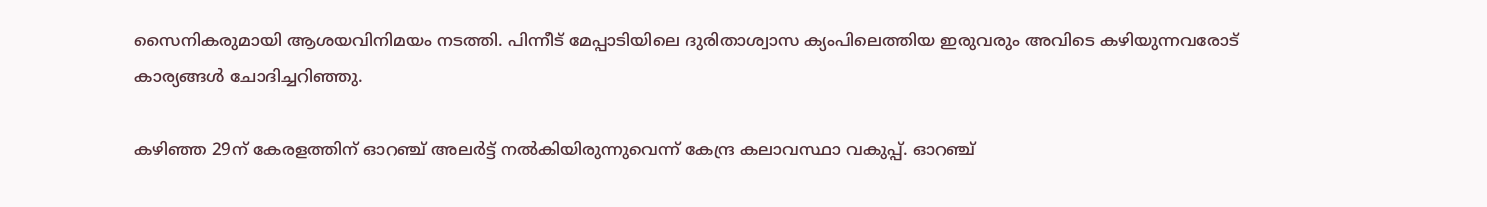സൈനികരുമായി ആശയവിനിമയം നടത്തി. പിന്നീട് മേപ്പാടിയിലെ ദുരിതാശ്വാസ ക്യംപിലെത്തിയ ഇരുവരും അവിടെ കഴിയുന്നവരോട് കാര്യങ്ങള്‍ ചോദിച്ചറിഞ്ഞു.

കഴിഞ്ഞ 29ന് കേരളത്തിന് ഓറഞ്ച് അലര്‍ട്ട് നല്‍കിയിരുന്നുവെന്ന് കേന്ദ്ര കലാവസ്ഥാ വകുപ്പ്. ഓറഞ്ച്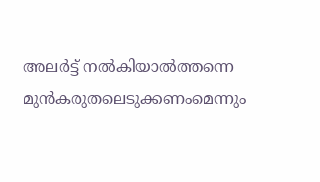അലര്‍ട്ട് നല്‍കിയാല്‍ത്തന്നെ മുന്‍കരുതലെടുക്കണംമെന്നും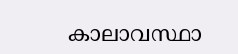കാലാവസ്ഥാ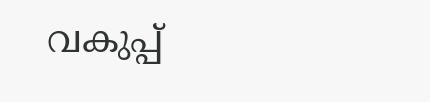വകുപ്പ്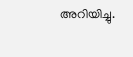അറിയിച്ചു.